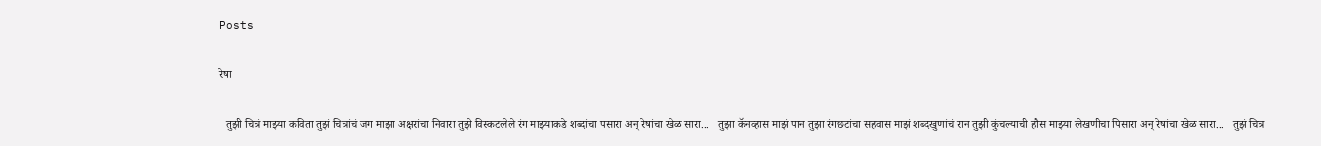Posts

रेषा

  तुझी चित्रं माझ्या कविता तुझं चित्रांचं जग माझा अक्षरांचा निवारा तुझे विस्कटलेले रंग माझ्याकडे शब्दांचा पसारा अन् रेषांचा खेळ सारा...   तुझा कॅनव्हास माझं पान तुझा रंगछटांचा सहवास माझं शब्दखुणांचं रान तुझी कुंचल्याची हौस माझ्या लेखणीचा पिसारा अन् रेषांचा खेळ सारा...   तुझं चित्र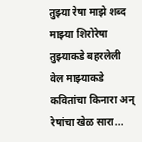तुझ्या रेषा माझे शब्द माझ्या शिरोरेषा तुझ्याकडे बहरलेली वेल माझ्याकडे कवितांचा किनारा अन् रेषांचा खेळ सारा...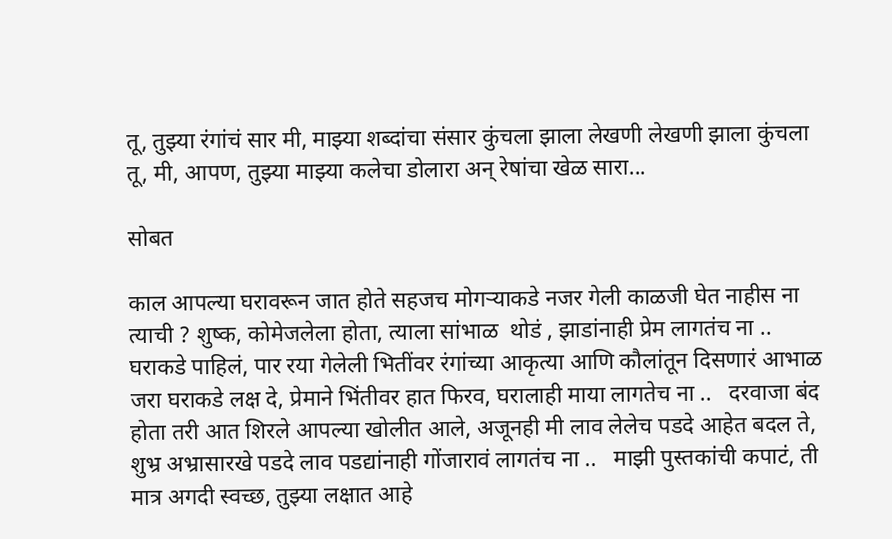तू, तुझ्या रंगांचं सार मी, माझ्या शब्दांचा संसार कुंचला झाला लेखणी लेखणी झाला कुंचला तू, मी, आपण, तुझ्या माझ्या कलेचा डोलारा अन् रेषांचा खेळ सारा...

सोबत

काल आपल्या घरावरून जात होते सहजच मोगऱ्याकडे नजर गेली काळजी घेत नाहीस ना त्याची ? शुष्क, कोमेजलेला होता, त्याला सांभाळ  थोडं , झाडांनाही प्रेम लागतंच ना ..   घराकडे पाहिलं, पार रया गेलेली भितींवर रंगांच्या आकृत्या आणि कौलांतून दिसणारं आभाळ जरा घराकडे लक्ष दे, प्रेमाने भिंतीवर हात फिरव, घरालाही माया लागतेच ना ..   दरवाजा बंद होता तरी आत शिरले आपल्या खोलीत आले, अजूनही मी लाव लेलेच पडदे आहेत बदल ते, शुभ्र अभ्रासारखे पडदे लाव पडद्यांनाही गोंजारावं लागतंच ना ..   माझी पुस्तकांची कपाटं, ती मात्र अगदी स्वच्छ, तुझ्या लक्षात आहे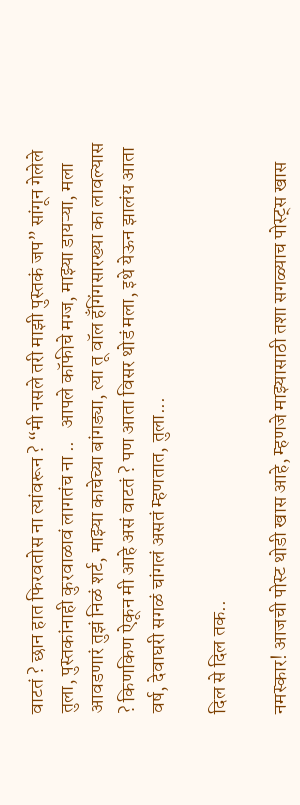वाटतं ? छान हात फिरवतोस ना त्यांवरून ? “मी नसले तरी माझी पुस्तकं जप” सांगून गेलेले तुला, पुस्तकांनाही कुरवाळावं लागतंच ना ..   आपले कॉफीचे मग्ज, माझ्या डायऱ्या, मला आवडणारं तुझं निळं शर्ट, माझ्या काचेच्या बांगड्या, त्या तू वॉल हँगिंगसारख्या का लावल्यास ? किणकिण ऐकून मी आहे असं वाटतं ? पण आता विसर थोडं मला, इथे येऊन झालंय आता वर्ष, देवाघरी सगळं चांगलं असतं म्हणतात, तुला...

दिल से दिल तक..

नमस्कार! आजची पोस्ट थोडी खास आहे, म्हणजे माझ्यासाठी तशा सगळ्याच पोस्ट्स खास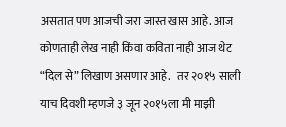असतात पण आजची जरा जास्त खास आहे. आज कोणताही लेख नाही किंवा कविता नाही आज थेट “दिल से” लिखाण असणार आहे.   तर २०१५ साली याच दिवशी म्हणजे ३ जून २०१५ला मी माझी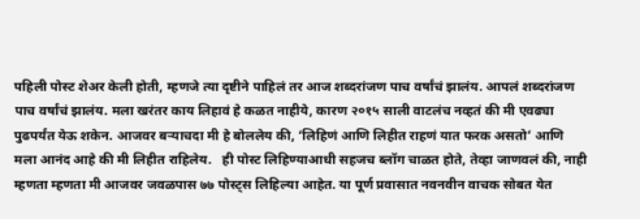पहिली पोस्ट शेअर केली होती, म्हणजे त्या दृष्टीने पाहिलं तर आज शब्दरांजण पाच वर्षांचं झालंय. आपलं शब्दरांजण पाच वर्षांचं झालंय. मला खरंतर काय लिहावं हे कळत नाहीये, कारण २०१५ साली वाटलंच नव्हतं की मी एवढ्या पुढपर्यंत येऊ शकेन. आजवर बऱ्याचदा मी हे बोललेय की, ‘लिहिणं आणि लिहीत राहणं यात फरक असतो’ आणि मला आनंद आहे की मी लिहीत राहिलेय.   ही पोस्ट लिहिण्याआधी सहजच ब्लॉग चाळत होते, तेव्हा जाणवलं की, नाही म्हणता म्हणता मी आजवर जवळपास ७७ पोस्ट्स लिहिल्या आहेत. या पूर्ण प्रवासात नवनवीन वाचक सोबत येत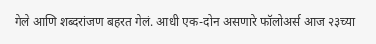गेले आणि शब्दरांजण बहरत गेलं. आधी एक-दोन असणारे फॉलोअर्स आज २३च्या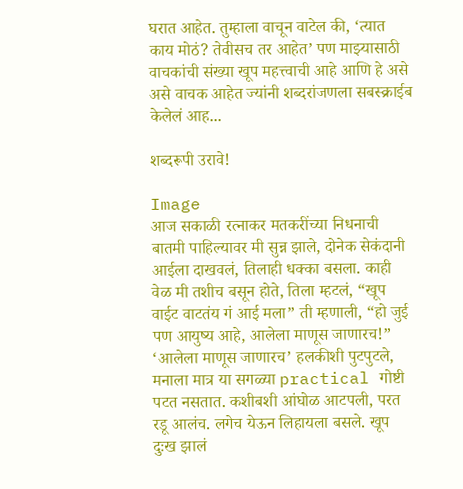घरात आहेत. तुम्हाला वाचून वाटेल की, ‘त्यात काय मोठं? तेवीसच तर आहेत’ पण माझ्यासाठी वाचकांची संख्या खूप महत्त्वाची आहे आणि हे असे असे वाचक आहेत ज्यांनी शब्दरांजणला सबस्क्राईब केलेलं आह...

शब्दरूपी उरावे!

Image
आज सकाळी रत्नाकर मतकरींच्या निधनाची बातमी पाहिल्यावर मी सुन्न झाले, दोनेक सेकंदानी आईला दाखवलं, तिलाही धक्का बसला. काही वेळ मी तशीच बसून होते, तिला म्हटलं, “खूप वाईट वाटतंय गं आई मला” ती म्हणाली, “हो जुई पण आयुष्य आहे, आलेला माणूस जाणारच!” ‘आलेला माणूस जाणारच’ हलकीशी पुटपुटले, मनाला मात्र या सगळ्या practical गोष्टी पटत नसतात. कशीबशी आंघोळ आटपली, परत रडू आलंच. लगेच येऊन लिहायला बसले. खूप दुःख झालं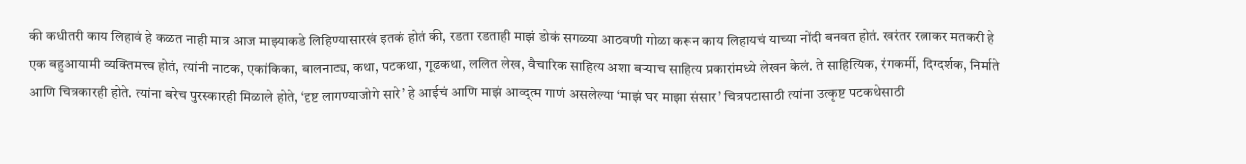की कधीतरी काय लिहावं हे कळत नाही मात्र आज माझ्याकडे लिहिण्यासारखं इतकं होतं की, रडता रडताही माझं डोकं सगळ्या आठवणी गोळा करून काय लिहायचं याच्या नोंदी बनवत होतं. खरंतर रत्नाकर मतकरी हे एक बहुआयामी व्यक्तिमत्त्व होतं, त्यांनी नाटक, एकांकिका, बालनाट्य, कथा, पटकथा, गूढकथा, ललित लेख, वैचारिक साहित्य अशा बऱ्याच साहित्य प्रकारांमध्ये लेखन केलं. ते साहित्यिक, रंगकर्मी, दिग्दर्शक, निर्माते आणि चित्रकारही होते. त्यांना बरेच पुरस्कारही मिळाले होते, ‘दृष्ट लागण्याजोगे सारे’ हे आईचं आणि माझं आव्द्त्म गाणं असलेल्या ‘माझं घर माझा संसार’ चित्रपटासाठी त्यांना उत्कृष्ट पटकथेसाठी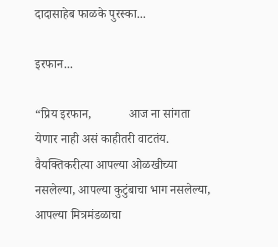दादासाहेब फाळके पुरस्का...

इरफान...

“प्रिय इरफान,            आज ना सांगता येणार नाही असं काहीतरी वाटतंय. वैयक्तिकरीत्या आपल्या ओळखीच्या नसलेल्या, आपल्या कुटुंबाचा भाग नसलेल्या, आपल्या मित्रमंडळाचा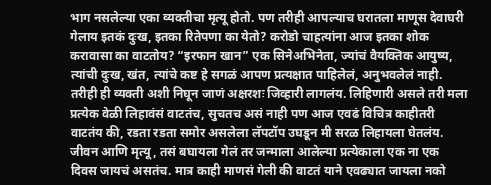भाग नसलेल्या एका व्यक्तीचा मृत्यू होतो. पण तरीही आपल्याच घरातला माणूस देवाघरी गेलाय इतकं दुःख, इतका रितेपणा का येतो? करोडो चाहत्यांना आज इतका शोक करावासा का वाटतोय? “इरफान खान” एक सिनेअभिनेता, ज्यांचं वैयक्तिक आयुष्य, त्यांची दुःख, खंत, त्यांचे कष्ट हे सगळं आपण प्रत्यक्षात पाहिलेलं, अनुभवलेलं नाही. तरीही ही व्यक्ती अशी निघून जाणं अक्षरशः जिव्हारी लागलंय. लिहिणारी असले तरी मला प्रत्येक वेळी लिहावंसं वाटतंच, सुचतच असं नाही पण आज एवढं विचित्र काहीतरी वाटतंय की, रडता रडता समोर असलेला लॅपटॉप उघडून मी सरळ लिहायला घेतलंय. जीवन आणि मृत्यू, तसं बघायला गेलं तर जन्माला आलेल्या प्रत्येकाला एक ना एक दिवस जायचं असतंच. मात्र काही माणसं गेली की वाटतं याने एवढ्यात जायला नको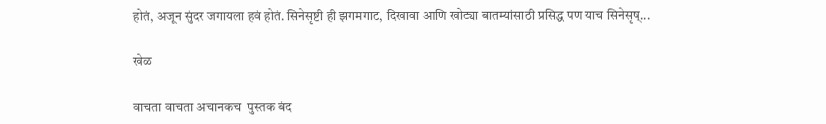होतं, अजून सुंदर जगायला हवं होतं. सिनेसृष्टी ही झगमगाट, दिखावा आणि खोट्या बातम्यांसाठी प्रसिद्ध पण याच सिनेसृष्...

खेळ

वाचता वाचता अचानकच  पुस्तक बंद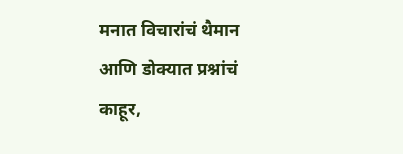मनात विचारांचं थैमान  आणि डोक्यात प्रश्नांचं काहूर,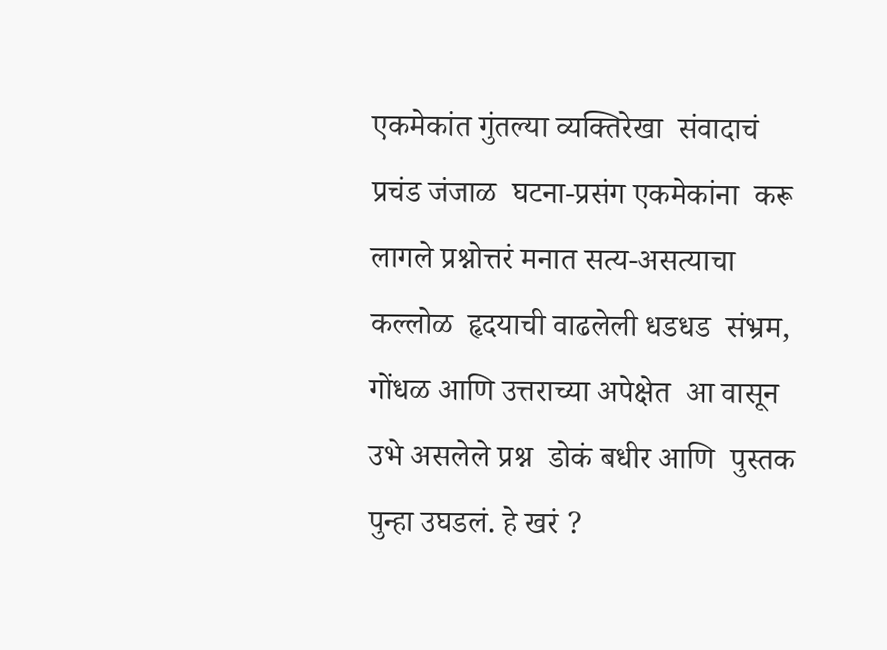एकमेकांत गुंतल्या व्यक्तिरेखा  संवादाचं प्रचंड जंजाळ  घटना-प्रसंग एकमेकांना  करू लागले प्रश्नोत्तरं मनात सत्य-असत्याचा कल्लोळ  हृदयाची वाढलेली धडधड  संभ्रम, गोंधळ आणि उत्तराच्या अपेक्षेत  आ वासून उभे असलेले प्रश्न  डोकं बधीर आणि  पुस्तक पुन्हा उघडलं. हे खरं ?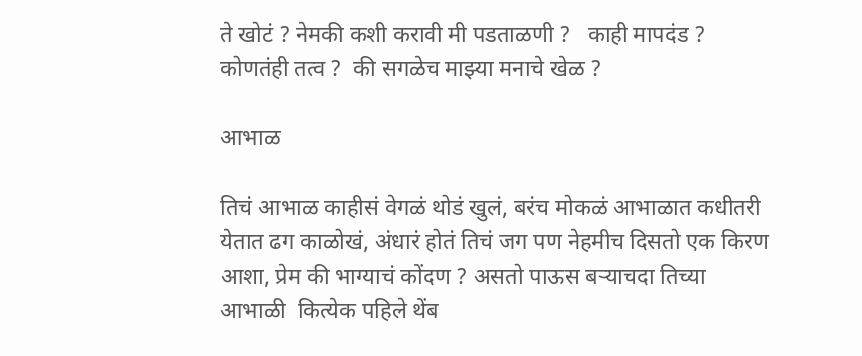ते खोटं ? नेमकी कशी करावी मी पडताळणी ?   काही मापदंड ?  कोणतंही तत्व ?  की सगळेच माझ्या मनाचे खेळ ?

आभाळ

तिचं आभाळ काहीसं वेगळं थोडं खुलं, बरंच मोकळं आभाळात कधीतरी येतात ढग काळोखं, अंधारं होतं तिचं जग पण नेहमीच दिसतो एक किरण आशा, प्रेम की भाग्याचं कोंदण ? असतो पाऊस बऱ्याचदा तिच्या आभाळी  कित्येक पहिले थेंब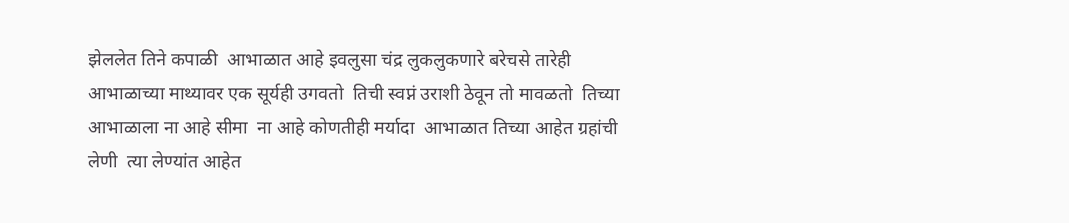झेललेत तिने कपाळी  आभाळात आहे इवलुसा चंद्र लुकलुकणारे बरेचसे तारेही  आभाळाच्या माथ्यावर एक सूर्यही उगवतो  तिची स्वप्नं उराशी ठेवून तो मावळतो  तिच्या आभाळाला ना आहे सीमा  ना आहे कोणतीही मर्यादा  आभाळात तिच्या आहेत ग्रहांची लेणी  त्या लेण्यांत आहेत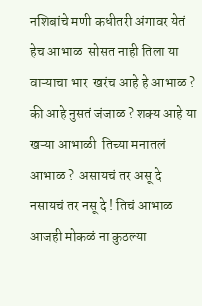नशिबांचे मणी कधीतरी अंगावर येतं हेच आभाळ  सोसत नाही तिला या वाऱ्याचा भार  खरंच आहे हे आभाळ ?  की आहे नुसतं जंजाळ ? शक्य आहे या खऱ्या आभाळी  तिच्या मनातलं आभाळ ?  असायचं तर असू दे  नसायचं तर नसू दे ! तिचं आभाळ आजही मोकळं ना कुठल्या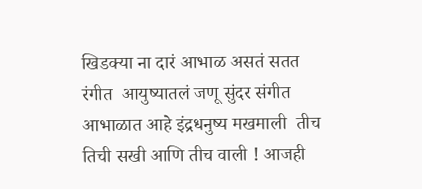खिडक्या ना दारं आभाळ असतं सतत रंगीत  आयुष्यातलं जणू सुंदर संगीत  आभाळात आहे इंद्रधनुष्य मखमाली  तीच तिची सखी आणि तीच वाली ! आजही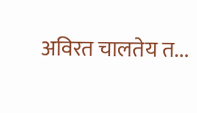अविरत चालतेय त...